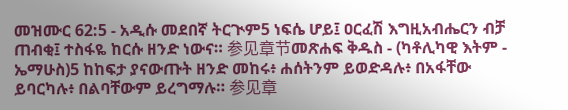መዝሙር 62:5 - አዲሱ መደበኛ ትርጒም5 ነፍሴ ሆይ፤ ዐርፈሽ እግዚአብሔርን ብቻ ጠብቂ፤ ተስፋዬ ከርሱ ዘንድ ነውና። 参见章节መጽሐፍ ቅዱስ - (ካቶሊካዊ እትም - ኤማሁስ)5 ከከፍታ ያናውጡት ዘንድ መከሩ፥ ሐሰትንም ይወድዳሉ፥ በአፋቸው ይባርካሉ፥ በልባቸውም ይረግማሉ። 参见章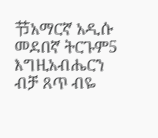节አማርኛ አዲሱ መደበኛ ትርጉም5 እግዚአብሔርን ብቻ ጸጥ ብዬ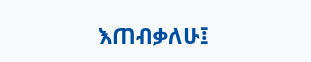እጠብቃለሁ፤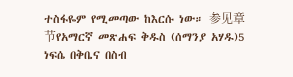ተስፋዬም የሚመጣው ከእርሱ ነው። 参见章节የአማርኛ መጽሐፍ ቅዱስ (ሰማንያ አሃዱ)5 ነፍሴ በቅቤና በስብ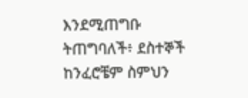እንደሚጠግቡ ትጠግባለች፥ ደስተኞች ከንፈሮቼም ስምህን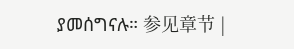ያመሰግናሉ። 参见章节 |